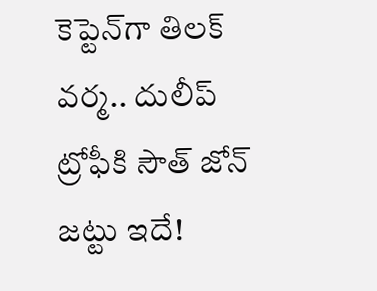కెప్టెన్‌గా తిలక్ వర్మ.. దులీప్ ట్రోఫీకి సౌత్ జోన్ జట్టు ఇదే!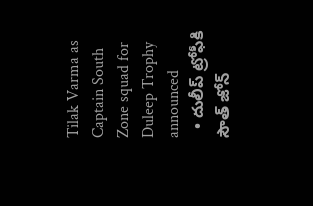Tilak Varma as Captain South Zone squad for Duleep Trophy announced
  • దులీప్ ట్రోఫీకి సౌత్ జోన్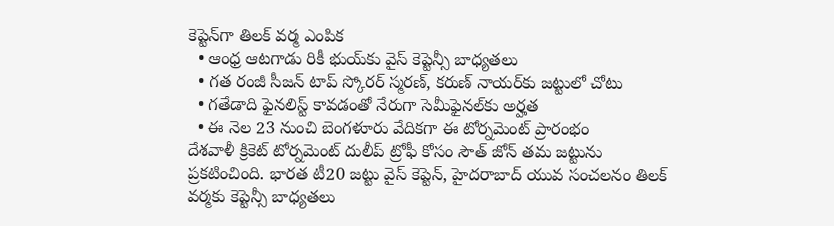కెప్టెన్‌గా తిలక్ వర్మ ఎంపిక
  • ఆంధ్ర ఆటగాడు రికీ భుయ్‌కు వైస్ కెప్టెన్సీ బాధ్యతలు
  • గత రంజీ సీజన్ టాప్ స్కోరర్ స్మరణ్, కరుణ్ నాయర్‌కు జట్టులో చోటు
  • గతేడాది ఫైనలిస్ట్ కావడంతో నేరుగా సెమీఫైనల్‌కు అర్హత
  • ఈ నెల‌ 23 నుంచి బెంగళూరు వేదికగా ఈ టోర్నమెంట్ ప్రారంభం
దేశవాళీ క్రికెట్ టోర్నమెంట్ దులీప్ ట్రోఫీ కోసం సౌత్ జోన్ తమ జట్టును ప్రకటించింది. భారత టీ20 జట్టు వైస్ కెప్టెన్, హైదరాబాద్ యువ సంచలనం తిలక్ వర్మకు కెప్టెన్సీ బాధ్యతలు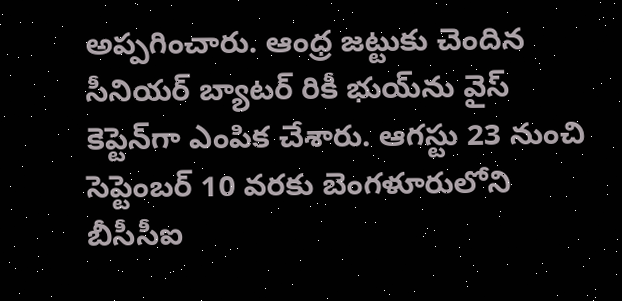అప్పగించారు. ఆంధ్ర జట్టుకు చెందిన సీనియర్ బ్యాటర్ రికీ భుయ్‌ను వైస్ కెప్టెన్‌గా ఎంపిక చేశారు. ఆగస్టు 23 నుంచి సెప్టెంబర్ 10 వరకు బెంగళూరులోని బీసీసీఐ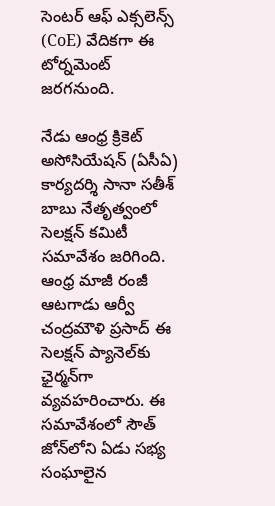సెంటర్ ఆఫ్ ఎక్సలెన్స్ (CoE) వేదికగా ఈ టోర్నమెంట్ జరగనుంది.

నేడు ఆంధ్ర క్రికెట్ అసోసియేషన్ (ఏసీఏ) కార్యదర్శి సానా సతీశ్‌ బాబు నేతృత్వంలో సెలక్షన్ కమిటీ సమావేశం జరిగింది. ఆంధ్ర మాజీ రంజీ ఆటగాడు ఆర్వీ చంద్రమౌళి ప్రసాద్ ఈ సెలక్షన్ ప్యానెల్‌కు ఛైర్మన్‌గా వ్యవహరించారు. ఈ సమావేశంలో సౌత్ జోన్‌లోని ఏడు సభ్య సంఘాలైన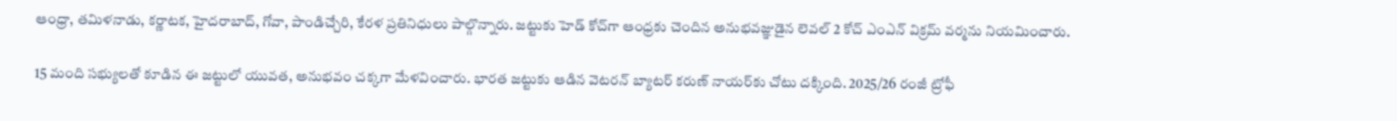ఆంధ్రా, తమిళనాడు, కర్ణాటక, హైదరాబాద్, గోవా, పాండిచ్చేరి, కేరళ ప్రతినిధులు పాల్గొన్నారు. జట్టుకు హెడ్ కోచ్‌గా ఆంధ్రకు చెందిన అనుభవజ్ఞుడైన లెవల్ 2 కోచ్ ఎంఎన్ విక్రమ్ వర్మను నియమించారు.

15 మంది సభ్యులతో కూడిన ఈ జట్టులో యువత, అనుభవం చక్కగా మేళవించారు. భారత జట్టుకు ఆడిన వెటరన్ బ్యాటర్ కరుణ్ నాయర్‌కు చోటు దక్కింది. 2025/26 రంజీ ట్రోఫీ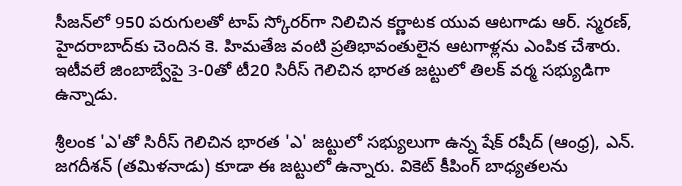సీజన్‌లో 950 పరుగులతో టాప్ స్కోరర్‌గా నిలిచిన కర్ణాటక యువ ఆటగాడు ఆర్. స్మరణ్, హైదరాబాద్‌కు చెందిన కె. హిమతేజ వంటి ప్రతిభావంతులైన ఆటగాళ్లను ఎంపిక చేశారు. ఇటీవలే జింబాబ్వేపై 3-0తో టీ20 సిరీస్ గెలిచిన భారత జట్టులో తిలక్ వర్మ సభ్యుడిగా ఉన్నాడు.

శ్రీలంక 'ఎ'తో సిరీస్ గెలిచిన భారత 'ఎ' జట్టులో సభ్యులుగా ఉన్న షేక్ రషీద్ (ఆంధ్ర), ఎన్. జగదీశన్ (తమిళనాడు) కూడా ఈ జట్టులో ఉన్నారు. వికెట్ కీపింగ్ బాధ్యతలను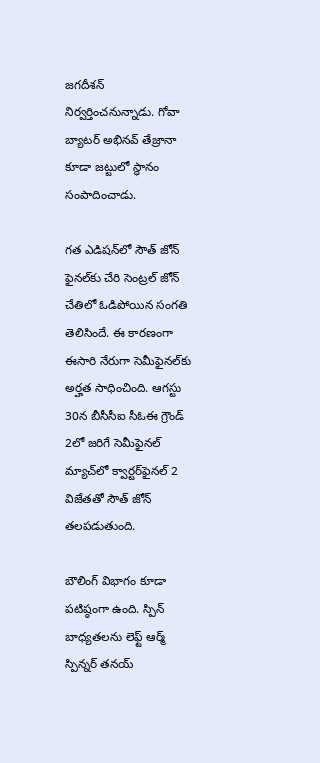జగదీశన్ నిర్వర్తించనున్నాడు. గోవా బ్యాటర్ అభినవ్ తేజ్రానా కూడా జట్టులో స్థానం సంపాదించాడు.

గత ఎడిషన్‌లో సౌత్ జోన్ ఫైనల్‌కు చేరి సెంట్రల్ జోన్ చేతిలో ఓడిపోయిన సంగతి తెలిసిందే. ఈ కారణంగా ఈసారి నేరుగా సెమీఫైనల్‌కు అర్హత సాధించింది. ఆగస్టు 30న బీసీసీఐ సీఓఈ గ్రౌండ్ 2లో జరిగే సెమీఫైనల్ మ్యాచ్‌లో క్వార్టర్‌ఫైనల్ 2 విజేతతో సౌత్ జోన్ తలపడుతుంది.

బౌలింగ్ విభాగం కూడా పటిష్ఠంగా ఉంది. స్పిన్ బాధ్యతలను లెఫ్ట్ ఆర్మ్ స్పిన్నర్ తనయ్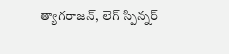త్యాగరాజన్, లెగ్ స్పిన్నర్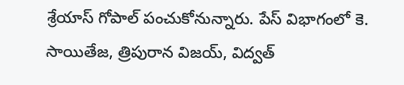శ్రేయాస్ గోపాల్ పంచుకోనున్నారు. పేస్ విభాగంలో కె. సాయితేజ, త్రిపురాన విజయ్, విద్వత్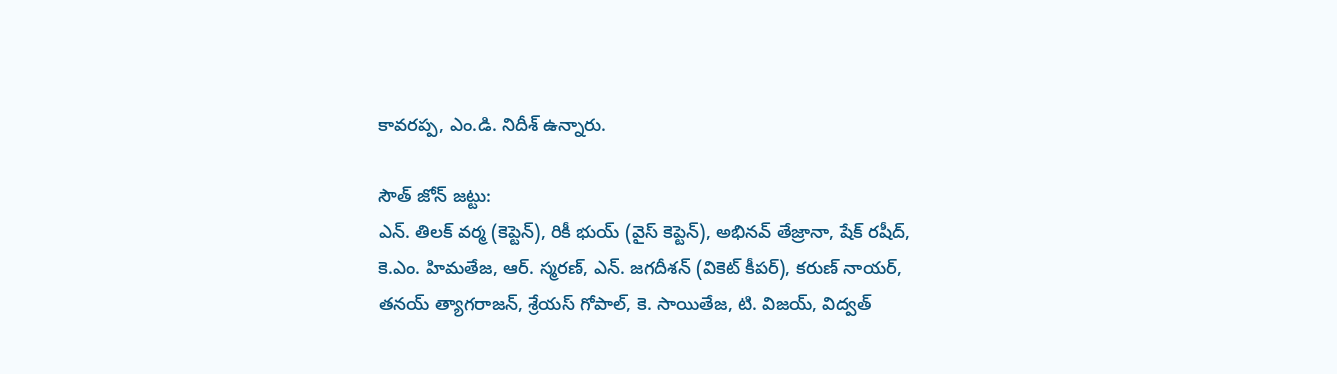కావరప్ప, ఎం.డి. నిదీశ్‌ ఉన్నారు.

సౌత్ జోన్ జట్టు:
ఎన్. తిలక్ వర్మ (కెప్టెన్), రికీ భుయ్ (వైస్ కెప్టెన్), అభినవ్ తేజ్రానా, షేక్ రషీద్, కె.ఎం. హిమతేజ, ఆర్. స్మరణ్, ఎన్. జగదీశన్ (వికెట్ కీపర్), కరుణ్ నాయర్, తనయ్ త్యాగరాజన్, శ్రేయస్ గోపాల్, కె. సాయితేజ, టి. విజయ్, విద్వత్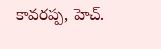కావరప్ప, హెచ్.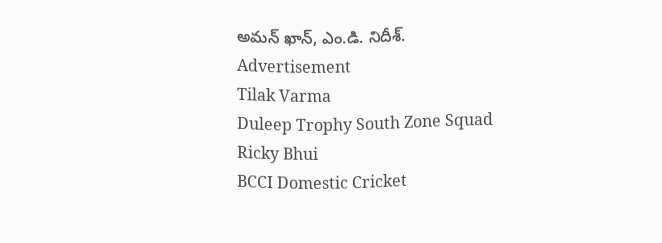అమన్ ఖాన్, ఎం.డి. నిదీశ్‌.
Advertisement
Tilak Varma
Duleep Trophy South Zone Squad
Ricky Bhui
BCCI Domestic Cricket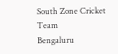South Zone Cricket Team
Bengaluru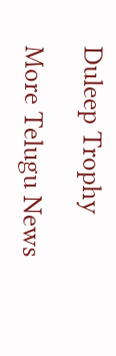Duleep Trophy

More Telugu News